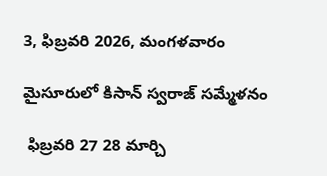3, ఫిబ్రవరి 2026, మంగళవారం

మైసూరులో కిసాన్ స్వరాజ్ సమ్మేళనం

 ఫిబ్రవరి 27 28 మార్చి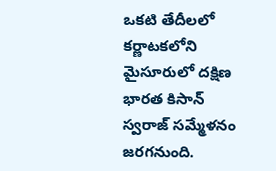ఒకటి తేదీలలో కర్ణాటకలోని మైసూరులో దక్షిణ భారత కిసాన్ స్వరాజ్ సమ్మేళనం జరగనుంది.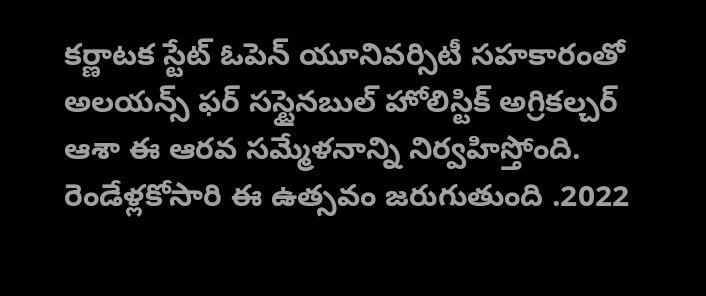కర్ణాటక స్టేట్ ఓపెన్ యూనివర్సిటీ సహకారంతో అలయన్స్ ఫర్ సస్టైనబుల్ హోలిస్టిక్ అగ్రికల్చర్ ఆశా ఈ ఆరవ సమ్మేళనాన్ని నిర్వహిస్తోంది. రెండేళ్లకోసారి ఈ ఉత్సవం జరుగుతుంది .2022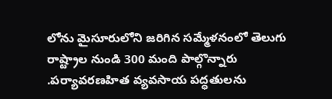లోను మైసూరులోని జరిగిన సమ్మేళనంలో తెలుగు రాష్ట్రాల నుండి 300 మంది పాల్గొన్నారు .పర్యావరణహిత వ్యవసాయ పద్ధతులను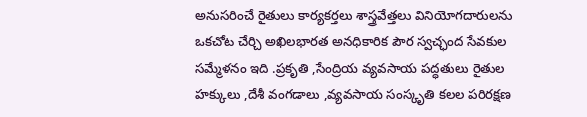అనుసరించే రైతులు కార్యకర్తలు శాస్త్రవేత్తలు వినియోగదారులను ఒకచోట చేర్చి అఖిలభారత అనధికారిక పౌర స్వచ్ఛంద సేవకుల సమ్మేళనం ఇది .ప్రకృతి ,సేంద్రియ వ్యవసాయ పద్ధతులు రైతుల హక్కులు ,దేశీ వంగడాలు ,వ్యవసాయ సంస్కృతి కలల పరిరక్షణ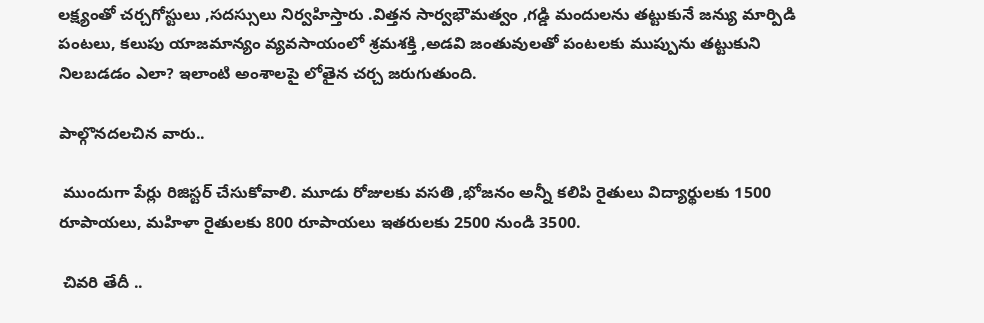లక్ష్యంతో చర్చగోస్టులు ,సదస్సులు నిర్వహిస్తారు .విత్తన సార్వభౌమత్వం ,గడ్డి మందులను తట్టుకునే జన్యు మార్పిడి పంటలు, కలుపు యాజమాన్యం వ్యవసాయంలో శ్రమశక్తి ,అడవి జంతువులతో పంటలకు ముప్పును తట్టుకుని నిలబడడం ఎలా? ఇలాంటి అంశాలపై లోతైన చర్చ జరుగుతుంది.

పాల్గొనదలచిన వారు..

 ముందుగా పేర్లు రిజిస్టర్ చేసుకోవాలి. మూడు రోజులకు వసతి ,భోజనం అన్నీ కలిపి రైతులు విద్యార్థులకు 1500 రూపాయలు, మహిళా రైతులకు 800 రూపాయలు ఇతరులకు 2500 నుండి 3500.

 చివరి తేదీ ..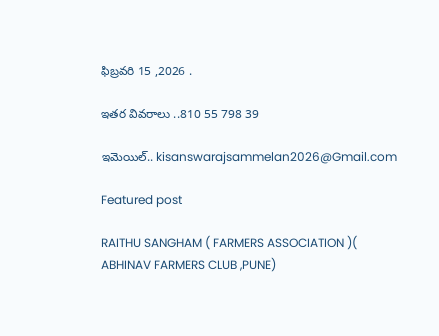ఫిబ్రవరి 15 ,2026 .

ఇతర వివరాలు ..810 55 798 39

ఇమెయిల్.. kisanswarajsammelan2026@Gmail.com

Featured post

RAITHU SANGHAM ( FARMERS ASSOCIATION )( ABHINAV FARMERS CLUB ,PUNE)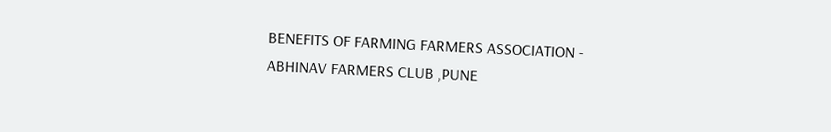BENEFITS OF FARMING FARMERS ASSOCIATION - ABHINAV FARMERS CLUB ,PUNE